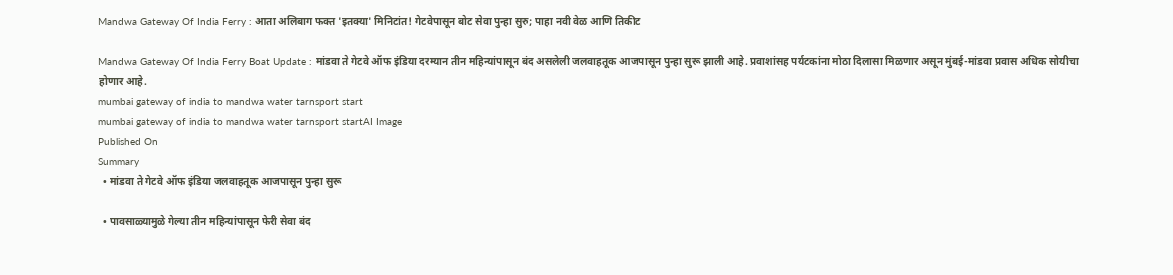Mandwa Gateway Of India Ferry : आता अलिबाग फक्त 'इतक्या' मिनिटांत! गेटवेपासून बोट सेवा पुन्हा सुरु; पाहा नवी वेळ आणि तिकीट

Mandwa Gateway Of India Ferry Boat Update : मांडवा ते गेटवे ऑफ इंडिया दरम्यान तीन महिन्यांपासून बंद असलेली जलवाहतूक आजपासून पुन्हा सुरू झाली आहे. प्रवाशांसह पर्यटकांना मोठा दिलासा मिळणार असून मुंबई-मांडवा प्रवास अधिक सोयीचा होणार आहे.
mumbai gateway of india to mandwa water tarnsport start
mumbai gateway of india to mandwa water tarnsport startAI Image
Published On
Summary
  • मांडवा ते गेटवे ऑफ इंडिया जलवाहतूक आजपासून पुन्हा सुरू

  • पावसाळ्यामुळे गेल्या तीन महिन्यांपासून फेरी सेवा बंद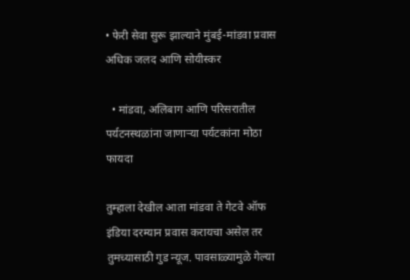• फेरी सेवा सुरू झाल्याने मुंबई-मांडवा प्रवास अधिक जलद आणि सोयीस्कर

  • मांडवा, अलिबाग आणि परिसरातील पर्यटनस्थळांना जाणाऱ्या पर्यटकांना मोठा फायदा

तुम्हाला देखील आता मांडवा ते गेटवे ऑफ इंडिया दरम्यान प्रवास करायचा असेल तर तुमच्यासाठी गुड न्यूज. पावसाळ्यामुळे गेल्या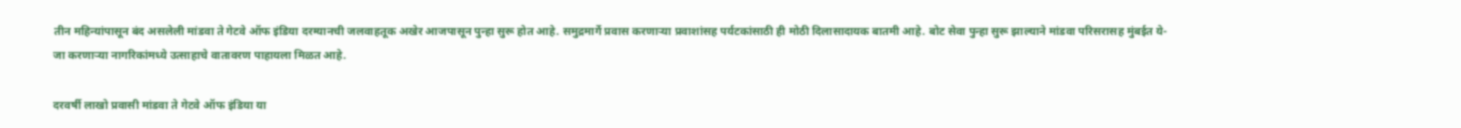तीन महिन्यांपासून बंद असलेली मांडवा ते गेटवे ऑफ इंडिया दरम्यानची जलवाहतूक अखेर आजपासून पुन्हा सुरू होत आहे. समुद्रमार्गे प्रवास करणाऱ्या प्रवाशांसह पर्यटकांसाठी ही मोठी दिलासादायक बातमी आहे. बोट सेवा पुन्हा सुरू झाल्याने मांडवा परिसरासह मुंबईत ये-जा करणाऱ्या नागरिकांमध्ये उत्साहाचे वातावरण पाहायला मिळत आहे.

दरवर्षी लाखो प्रवासी मांडवा ते गेटवे ऑफ इंडिया या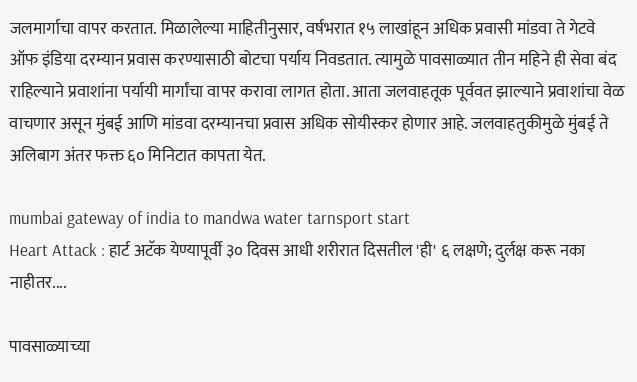जलमार्गाचा वापर करतात. मिळालेल्या माहितीनुसार, वर्षभरात १५ लाखांहून अधिक प्रवासी मांडवा ते गेटवे ऑफ इंडिया दरम्यान प्रवास करण्यासाठी बोटचा पर्याय निवडतात. त्यामुळे पावसाळ्यात तीन महिने ही सेवा बंद राहिल्याने प्रवाशांना पर्यायी मार्गांचा वापर करावा लागत होता. आता जलवाहतूक पूर्ववत झाल्याने प्रवाशांचा वेळ वाचणार असून मुंबई आणि मांडवा दरम्यानचा प्रवास अधिक सोयीस्कर होणार आहे. जलवाहतुकीमुळे मुंबई ते अलिबाग अंतर फक्त ६० मिनिटात कापता येत.

mumbai gateway of india to mandwa water tarnsport start
Heart Attack : हार्ट अटॅक येण्यापूर्वी ३० दिवस आधी शरीरात दिसतील 'ही' ६ लक्षणे; दुर्लक्ष करू नका नाहीतर....

पावसाळ्याच्या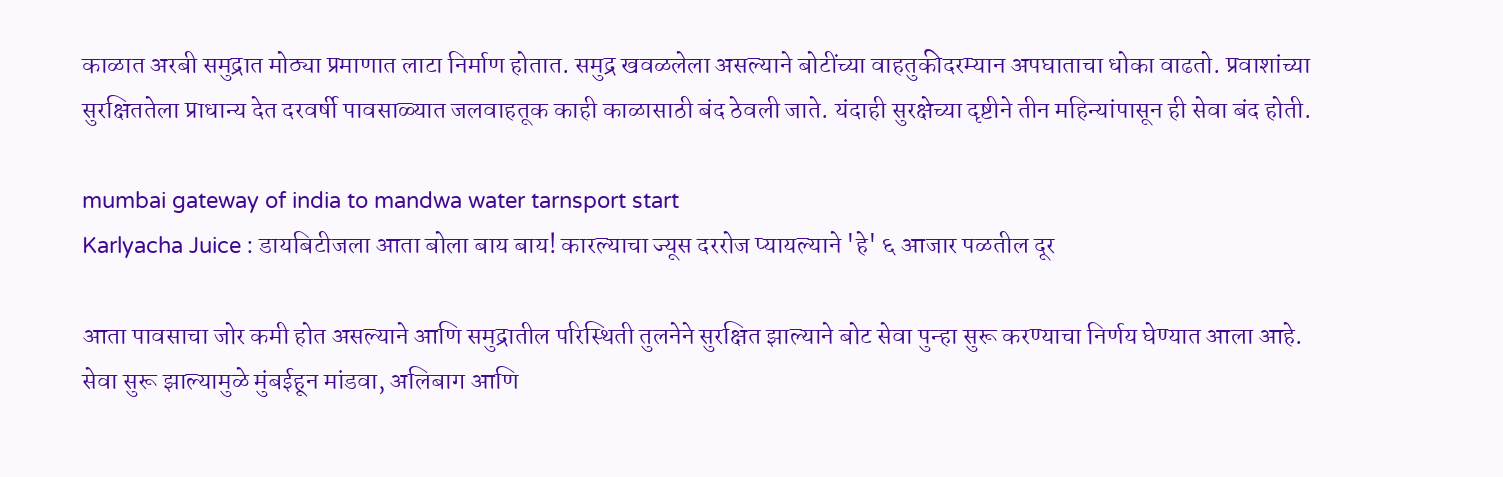काळात अरबी समुद्रात मोठ्या प्रमाणात लाटा निर्माण होतात. समुद्र खवळलेला असल्याने बोटींच्या वाहतुकीदरम्यान अपघाताचा धोका वाढतो. प्रवाशांच्या सुरक्षिततेला प्राधान्य देत दरवर्षी पावसाळ्यात जलवाहतूक काही काळासाठी बंद ठेवली जाते. यंदाही सुरक्षेच्या दृष्टीने तीन महिन्यांपासून ही सेवा बंद होती.

mumbai gateway of india to mandwa water tarnsport start
Karlyacha Juice : डायबिटीजला आता बोला बाय बाय! कारल्याचा ज्यूस दररोज प्यायल्याने 'हे' ६ आजार पळतील दूर

आता पावसाचा जोर कमी होत असल्याने आणि समुद्रातील परिस्थिती तुलनेने सुरक्षित झाल्याने बोट सेवा पुन्हा सुरू करण्याचा निर्णय घेण्यात आला आहे. सेवा सुरू झाल्यामुळे मुंबईहून मांडवा, अलिबाग आणि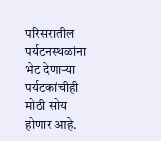परिसरातील पर्यटनस्थळांना भेट देणाऱ्या पर्यटकांचीही मोठी सोय होणार आहे.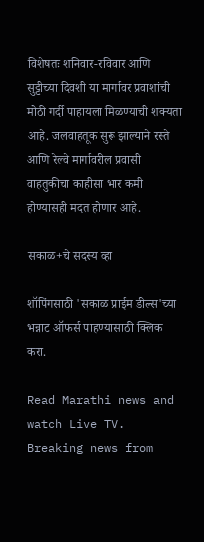विशेषतः शनिवार-रविवार आणि सुट्टीच्या दिवशी या मार्गावर प्रवाशांची मोठी गर्दी पाहायला मिळण्याची शक्यता आहे. जलवाहतूक सुरू झाल्याने रस्ते आणि रेल्वे मार्गावरील प्रवासी वाहतुकीचा काहीसा भार कमी होण्यासही मदत होणार आहे.

सकाळ+चे सदस्य व्हा

शॉपिंगसाठी 'सकाळ प्राईम डील्स'च्या भन्नाट ऑफर्स पाहण्यासाठी क्लिक करा.

Read Marathi news and watch Live TV. Breaking news from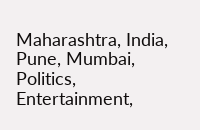Maharashtra, India, Pune, Mumbai, Politics, Entertainment,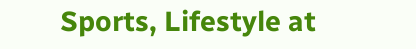Sports, Lifestyle at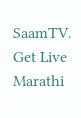SaamTV. Get Live Marathi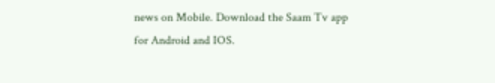news on Mobile. Download the Saam Tv app for Android and IOS.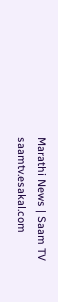Marathi News | Saam TV
saamtv.esakal.com